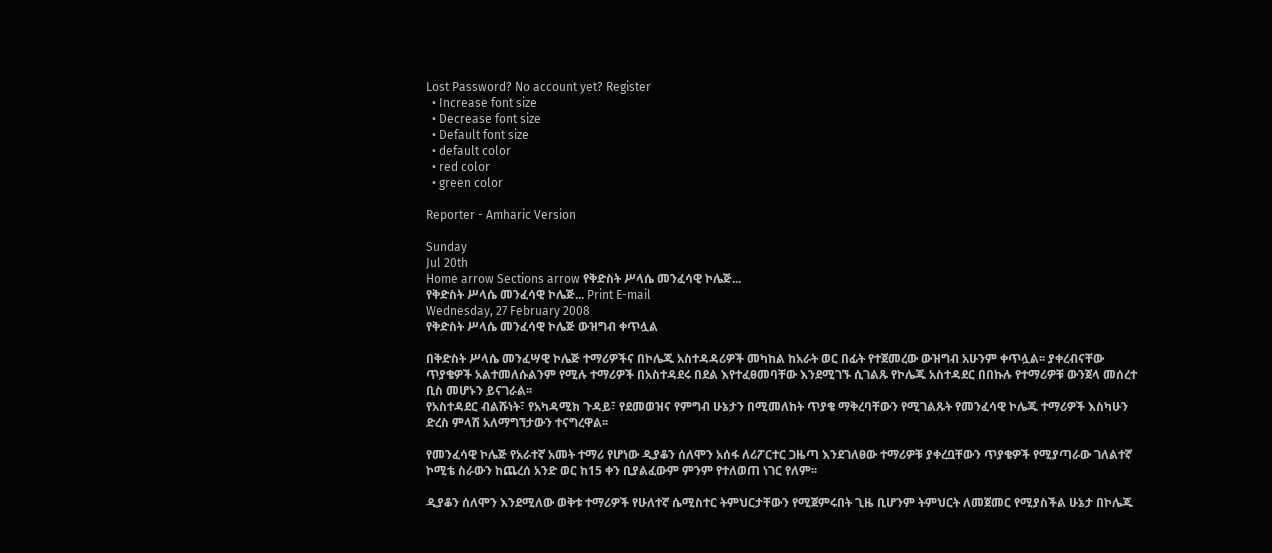Lost Password? No account yet? Register
  • Increase font size
  • Decrease font size
  • Default font size
  • default color
  • red color
  • green color

Reporter - Amharic Version

Sunday
Jul 20th
Home arrow Sections arrow የቅድስት ሥላሴ መንፈሳዊ ኮሌጅ...
የቅድስት ሥላሴ መንፈሳዊ ኮሌጅ... Print E-mail
Wednesday, 27 February 2008
የቅድስት ሥላሴ መንፈሳዊ ኮሌጅ ውዝግብ ቀጥሏል

በቅድስት ሥላሴ መንፈሣዊ ኮሌጅ ተማሪዎችና በኮሌጁ አስተዳዳሪዎች መካከል ከአራት ወር በፊት የተጀመረው ውዝግብ አሁንም ቀጥሏል፡፡ ያቀረብናቸው ጥያቄዎች አልተመለሱልንም የሚሉ ተማሪዎች በአስተዳደሩ በደል እየተፈፀመባቸው እንደሚገኙ ሲገልጹ የኮሌጁ አስተዳደር በበኩሉ የተማሪዎቹ ውንጀላ መሰረተ ቢስ መሆኑን ይናገራል፡፡
የአስተዳደር ብልሹነት፣ የአካዳሚክ ጉዳይ፣ የደመወዝና የምግብ ሁኔታን በሚመለከት ጥያቄ ማቅረባቸውን የሚገልጹት የመንፈሳዊ ኮሌጁ ተማሪዎች እስካሁን ድረስ ምላሽ አለማግኘታውን ተናግረዋል፡፡

የመንፈሳዊ ኮሌጅ የአራተኛ አመት ተማሪ የሆነው ዲያቆን ሰለሞን አሰፋ ለሪፖርተር ጋዜጣ እንደገለፀው ተማሪዎቹ ያቀረቧቸውን ጥያቄዎች የሚያጣራው ገለልተኛ ኮሚቴ ስራውን ከጨረሰ አንድ ወር ከ15 ቀን ቢያልፈውም ምንም የተለወጠ ነገር የለም፡፡

ዲያቆን ሰለሞን እንደሚለው ወቅቱ ተማሪዎች የሁለተኛ ሴሚስተር ትምህርታቸውን የሚጀምሩበት ጊዜ ቢሆንም ትምህርት ለመጀመር የሚያስችል ሁኔታ በኮሌጁ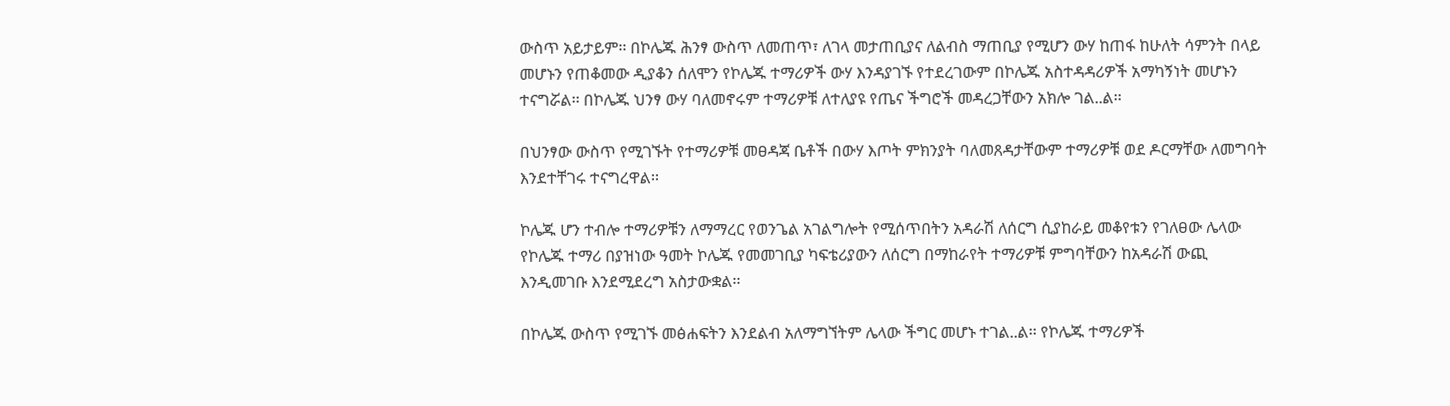ውስጥ አይታይም፡፡ በኮሌጁ ሕንፃ ውስጥ ለመጠጥ፣ ለገላ መታጠቢያና ለልብስ ማጠቢያ የሚሆን ውሃ ከጠፋ ከሁለት ሳምንት በላይ መሆኑን የጠቆመው ዲያቆን ሰለሞን የኮሌጁ ተማሪዎች ውሃ እንዳያገኙ የተደረገውም በኮሌጁ አስተዳዳሪዎች አማካኝነት መሆኑን ተናግሯል፡፡ በኮሌጁ ህንፃ ውሃ ባለመኖሩም ተማሪዎቹ ለተለያዩ የጤና ችግሮች መዳረጋቸውን አክሎ ገል..ል፡፡

በህንፃው ውስጥ የሚገኙት የተማሪዎቹ መፀዳጃ ቤቶች በውሃ እጦት ምክንያት ባለመጸዳታቸውም ተማሪዎቹ ወደ ዶርማቸው ለመግባት እንደተቸገሩ ተናግረዋል፡፡

ኮሌጁ ሆን ተብሎ ተማሪዎቹን ለማማረር የወንጌል አገልግሎት የሚሰጥበትን አዳራሽ ለሰርግ ሲያከራይ መቆየቱን የገለፀው ሌላው የኮሌጁ ተማሪ በያዝነው ዓመት ኮሌጁ የመመገቢያ ካፍቴሪያውን ለሰርግ በማከራየት ተማሪዎቹ ምግባቸውን ከአዳራሽ ውጪ እንዲመገቡ እንደሚደረግ አስታውቋል፡፡

በኮሌጁ ውስጥ የሚገኙ መፅሐፍትን እንደልብ አለማግኘትም ሌላው ችግር መሆኑ ተገል..ል፡፡ የኮሌጁ ተማሪዎች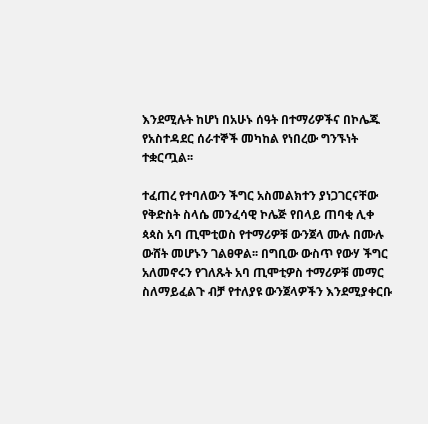እንደሚሉት ከሆነ በአሁኑ ሰዓት በተማሪዎችና በኮሌጁ የአስተዳደር ሰራተኞች መካከል የነበረው ግንኙነት ተቋርጧል፡፡

ተፈጠረ የተባለውን ችግር አስመልክተን ያነጋገርናቸው የቅድስት ስላሴ መንፈሳዊ ኮሌጅ የበላይ ጠባቂ ሊቀ ጳጳስ አባ ጢሞቲወስ የተማሪዎቹ ውንጀላ ሙሉ በሙሉ ውሸት መሆኑን ገልፀዋል፡፡ በግቢው ውስጥ የውሃ ችግር አለመኖሩን የገለጹት አባ ጢሞቲዎስ ተማሪዎቹ መማር ስለማይፈልጉ ብቻ የተለያዩ ውንጀላዎችን እንደሚያቀርቡ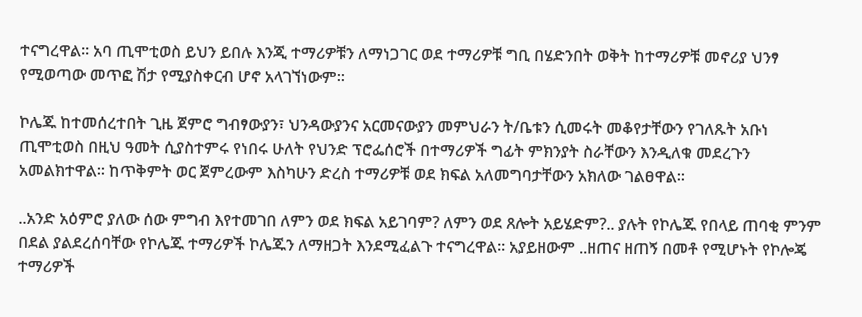ተናግረዋል፡፡ አባ ጢሞቲወስ ይህን ይበሉ እንጂ ተማሪዎቹን ለማነጋገር ወደ ተማሪዎቹ ግቢ በሄድንበት ወቅት ከተማሪዎቹ መኖሪያ ህንፃ የሚወጣው መጥፎ ሽታ የሚያስቀርብ ሆኖ አላገኘነውም፡፡

ኮሌጁ ከተመሰረተበት ጊዜ ጀምሮ ግብፃውያን፣ ህንዳውያንና አርመናውያን መምህራን ት/ቤቱን ሲመሩት መቆየታቸውን የገለጹት አቡነ ጢሞቲወስ በዚህ ዓመት ሲያስተምሩ የነበሩ ሁለት የህንድ ፕሮፌሰሮች በተማሪዎች ግፊት ምክንያት ስራቸውን እንዲለቁ መደረጉን አመልክተዋል፡፡ ከጥቅምት ወር ጀምረውም እስካሁን ድረስ ተማሪዎቹ ወደ ክፍል አለመግባታቸውን አክለው ገልፀዋል፡፡

..አንድ አዕምሮ ያለው ሰው ምግብ እየተመገበ ለምን ወደ ክፍል አይገባም? ለምን ወደ ጸሎት አይሄድም?.. ያሉት የኮሌጁ የበላይ ጠባቂ ምንም በደል ያልደረሰባቸው የኮሌጁ ተማሪዎች ኮሌጁን ለማዘጋት እንደሚፈልጉ ተናግረዋል፡፡ አያይዘውም ..ዘጠና ዘጠኝ በመቶ የሚሆኑት የኮሎጄ ተማሪዎች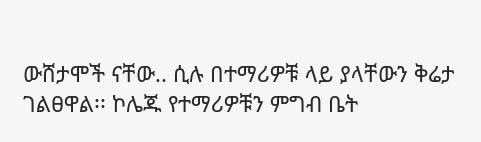ውሸታሞች ናቸው.. ሲሉ በተማሪዎቹ ላይ ያላቸውን ቅሬታ ገልፀዋል፡፡ ኮሌጁ የተማሪዎቹን ምግብ ቤት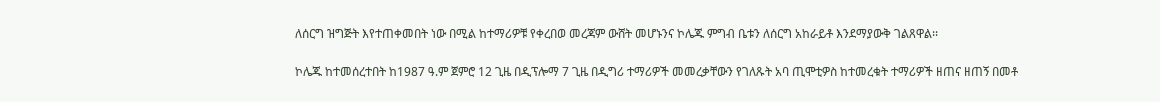ለሰርግ ዝግጅት እየተጠቀመበት ነው በሚል ከተማሪዎቹ የቀረበወ መረጃም ውሸት መሆኑንና ኮሌጁ ምግብ ቤቱን ለሰርግ አከራይቶ እንደማያውቅ ገልጸዋል፡፡

ኮሌጁ ከተመሰረተበት ከ1987 ዓ.ም ጀምሮ 12 ጊዜ በዲፕሎማ 7 ጊዜ በዲግሪ ተማሪዎች መመረቃቸውን የገለጹት አባ ጢሞቲዎስ ከተመረቁት ተማሪዎች ዘጠና ዘጠኝ በመቶ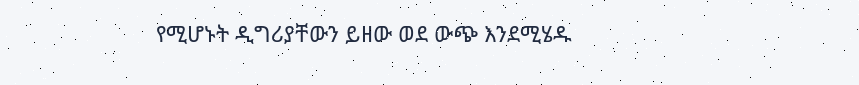የሚሆኑት ዲግሪያቸውን ይዘው ወደ ውጭ እንደሚሄዱ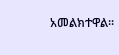አመልክተዋል፡፡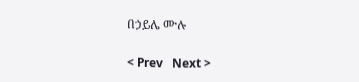በኃይሌ ሙሉ

< Prev   Next >